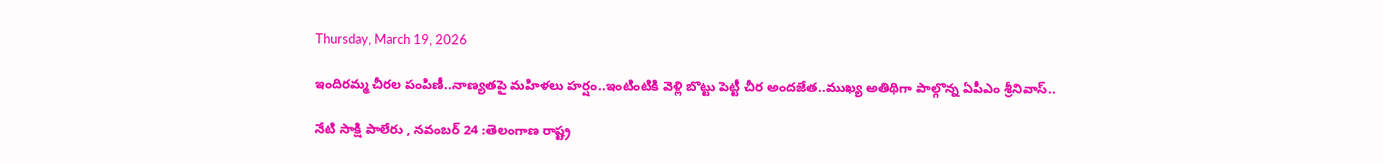Thursday, March 19, 2026

ఇందిరమ్మ చీరల పంపిణీ..నాణ్యతపై మహిళలు హర్షం..ఇంటింటికి వెళ్లి బొట్టు పెట్టీ చీర అందజేత..ముఖ్య అతిథిగా పాల్గొన్న ఏపీఎం శ్రీనివాస్..

నేటి సాక్షి పాలేరు , నవంబర్ 24 :తెలంగాణ రాష్ట్ర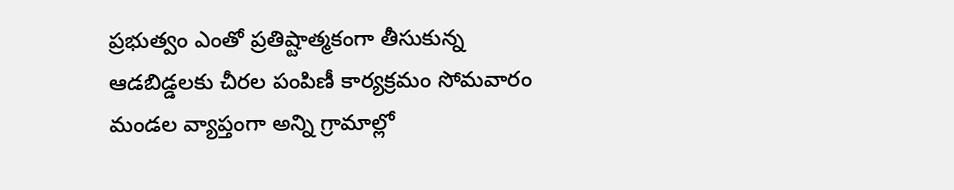ప్రభుత్వం ఎంతో ప్రతిష్టాత్మకంగా తీసుకున్న ఆడబిడ్డలకు చీరల పంపిణీ కార్యక్రమం సోమవారం మండల వ్యాప్తంగా అన్ని గ్రామాల్లో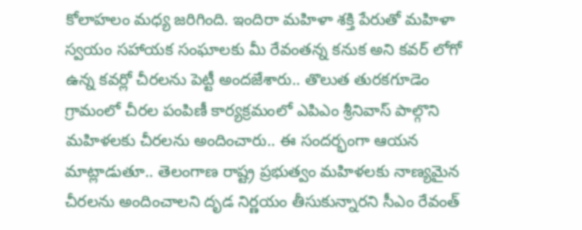కోలాహలం మధ్య జరిగింది. ఇందిరా మహిళా శక్తి పేరుతో మహిళా స్వయం సహాయక సంఘాలకు మీ రేవంతన్న కనుక అని కవర్ లోగో ఉన్న కవర్లో చీరలను పెట్టీ అందజేశారు.. తొలుత తురకగూడెం గ్రామంలో చీరల పంపిణీ కార్యక్రమంలో ఎపిఎం శ్రీనివాస్ పాల్గొని మహిళలకు చీరలను అందించారు.. ఈ సందర్భంగా ఆయన మాట్లాడుతూ.. తెలంగాణ రాష్ట్ర ప్రభుత్వం మహిళలకు నాణ్యమైన చీరలను అందించాలని దృడ నిర్ణయం తీసుకున్నారని సీఎం రేవంత్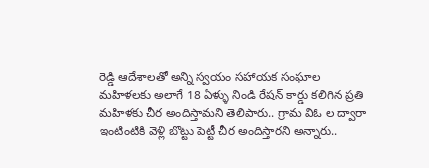రెడ్డి ఆదేశాలతో అన్ని స్వయం సహాయక సంఘాల మహిళలకు అలాగే 18 ఏళ్ళు నిండి రేషన్ కార్డు కలిగిన ప్రతి మహిళకు చీర అందిస్తామని తెలిపారు.. గ్రామ విఓ ల ద్వారా ఇంటింటికి వెళ్లి బొట్టు పెట్టీ చీర అందిస్తారని అన్నారు..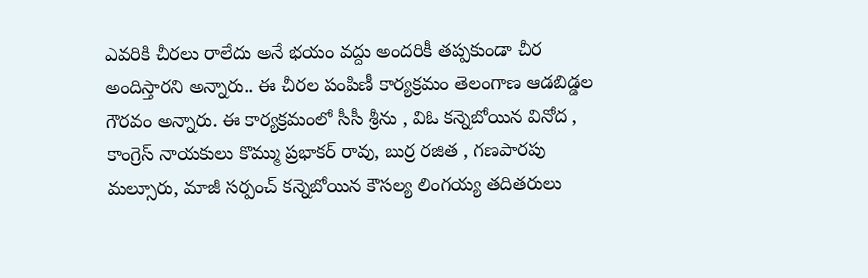ఎవరికి చీరలు రాలేదు అనే భయం వద్దు అందరికీ తప్పకుండా చీర అందిస్తారని అన్నారు.. ఈ చీరల పంపిణీ కార్యక్రమం తెలంగాణ ఆడబిడ్డల గౌరవం అన్నారు. ఈ కార్యక్రమంలో సీసీ శ్రీను , విఓ కన్నెబోయిన వినోద , కాంగ్రెస్ నాయకులు కొమ్ము ప్రభాకర్ రావు, బుర్ర రజిత , గణపారపు మల్సూరు, మాజీ సర్పంచ్ కన్నెబోయిన కౌసల్య లింగయ్య తదితరులు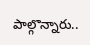పాల్గొన్నారు..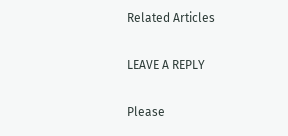Related Articles

LEAVE A REPLY

Please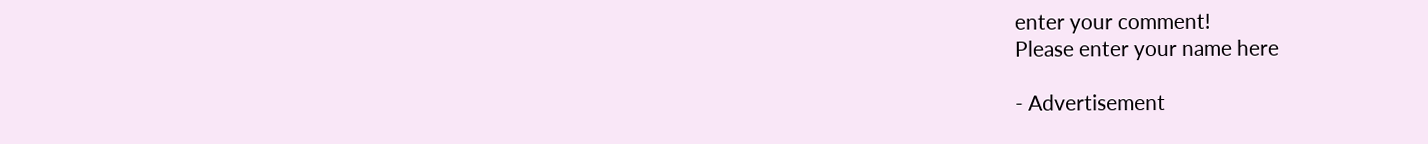enter your comment!
Please enter your name here

- Advertisement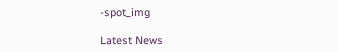-spot_img

Latest News